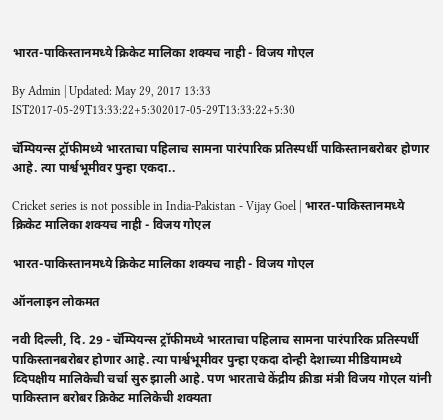भारत-पाकिस्तानमध्ये क्रिकेट मालिका शक्यच नाही - विजय गोएल

By Admin | Updated: May 29, 2017 13:33 IST2017-05-29T13:33:22+5:302017-05-29T13:33:22+5:30

चॅम्पियन्स ट्रॉफीमध्ये भारताचा पहिलाच सामना पारंपारिक प्रतिस्पर्धी पाकिस्तानबरोबर होणार आहे. त्या पार्श्वभूमीवर पुन्हा एकदा..

Cricket series is not possible in India-Pakistan - Vijay Goel | भारत-पाकिस्तानमध्ये क्रिकेट मालिका शक्यच नाही - विजय गोएल

भारत-पाकिस्तानमध्ये क्रिकेट मालिका शक्यच नाही - विजय गोएल

ऑनलाइन लोकमत

नवी दिल्ली, दि. 29 - चॅम्पियन्स ट्रॉफीमध्ये भारताचा पहिलाच सामना पारंपारिक प्रतिस्पर्धी पाकिस्तानबरोबर होणार आहे. त्या पार्श्वभूमीवर पुन्हा एकदा दोन्ही देशाच्या मीडियामध्ये व्दिपक्षीय मालिकेची चर्चा सुरु झाली आहे. पण भारताचे केंद्रीय क्रीडा मंत्री विजय गोएल यांनी पाकिस्तान बरोबर क्रिकेट मालिकेची शक्यता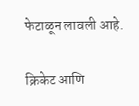फेटाळून लावली आहे.

क्रिकेट आणि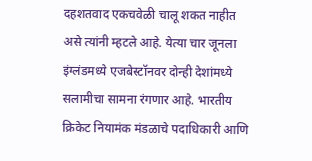दहशतवाद एकचवेळी चालू शकत नाहीत असे त्यांनी म्हटले आहे. येत्या चार जूनला इंग्लंडमध्ये एजबेस्टॉनवर दोन्ही देशांमध्ये सलामीचा सामना रंगणार आहे. भारतीय क्रिकेट नियामंक मंडळाचे पदाधिकारी आणि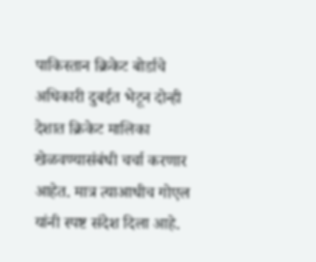पाकिस्तान क्रिकेट बोर्डाचे अधिकारी दुबईत भेटून दोन्ही देशात क्रिकेट मालिका खेळवण्यासंबंधी चर्चा करणार आहेत. मात्र त्याआधीच गोएल यांनी स्पष्ट संदेश दिला आहे.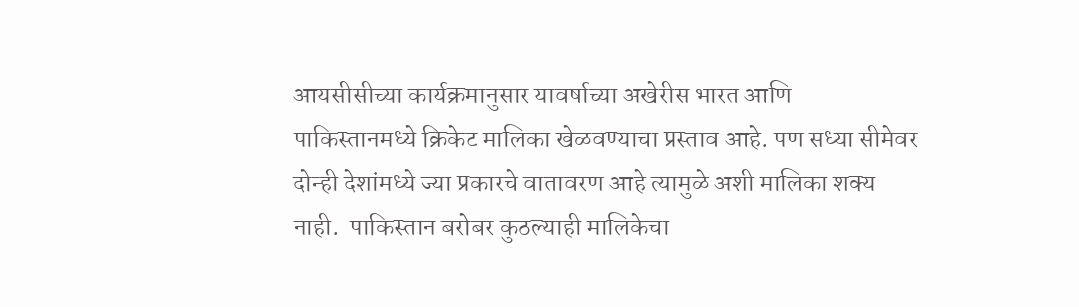आयसीसीच्या कार्यक्रमानुसार यावर्षाच्या अखेरीस भारत आणि पाकिस्तानमध्ये क्रिकेट मालिका खेळवण्याचा प्रस्ताव आहे. पण सध्या सीमेवर दोन्ही देशांमध्ये ज्या प्रकारचे वातावरण आहे त्यामुळे अशी मालिका शक्य नाही.  पाकिस्तान बरोबर कुठल्याही मालिकेचा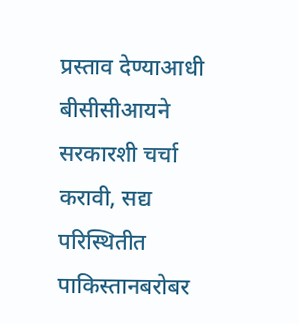प्रस्ताव देण्याआधी बीसीसीआयने सरकारशी चर्चा करावी, सद्य परिस्थितीत पाकिस्तानबरोबर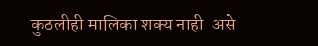कुठलीही मालिका शक्य नाही  असे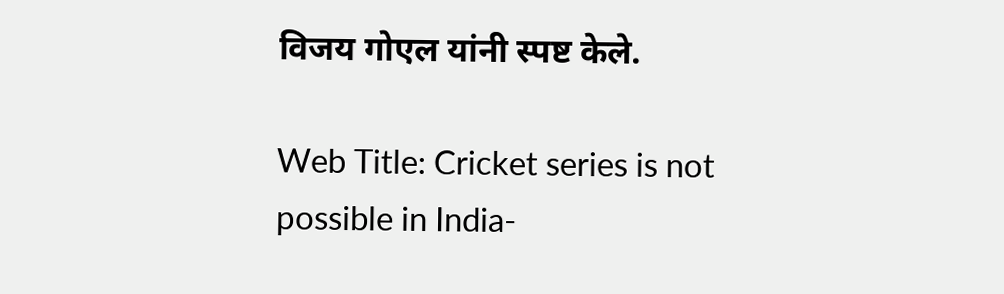विजय गोएल यांनी स्पष्ट केले.

Web Title: Cricket series is not possible in India-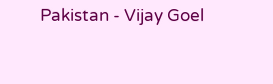Pakistan - Vijay Goel